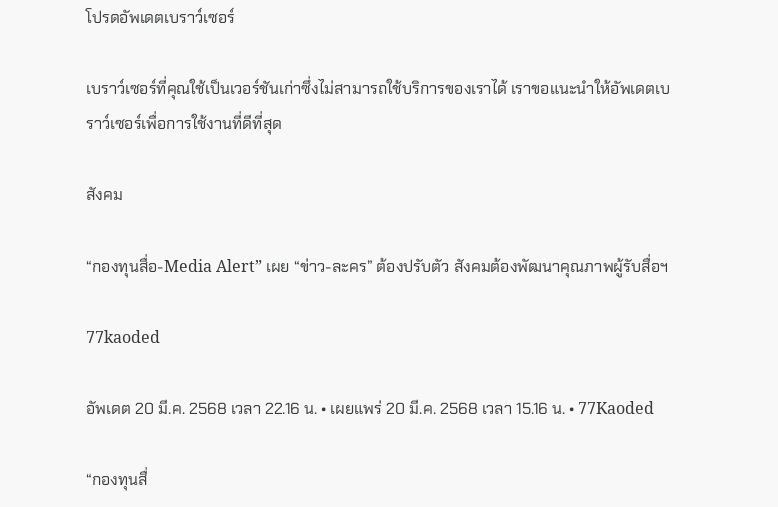โปรดอัพเดตเบราว์เซอร์

เบราว์เซอร์ที่คุณใช้เป็นเวอร์ชันเก่าซึ่งไม่สามารถใช้บริการของเราได้ เราขอแนะนำให้อัพเดตเบราว์เซอร์เพื่อการใช้งานที่ดีที่สุด

สังคม

“กองทุนสื่อ-Media Alert” เผย “ข่าว-ละคร” ต้องปรับตัว สังคมต้องพัฒนาคุณภาพผู้รับสื่อฯ

77kaoded

อัพเดต 20 มี.ค. 2568 เวลา 22.16 น. • เผยแพร่ 20 มี.ค. 2568 เวลา 15.16 น. • 77Kaoded

“กองทุนสื่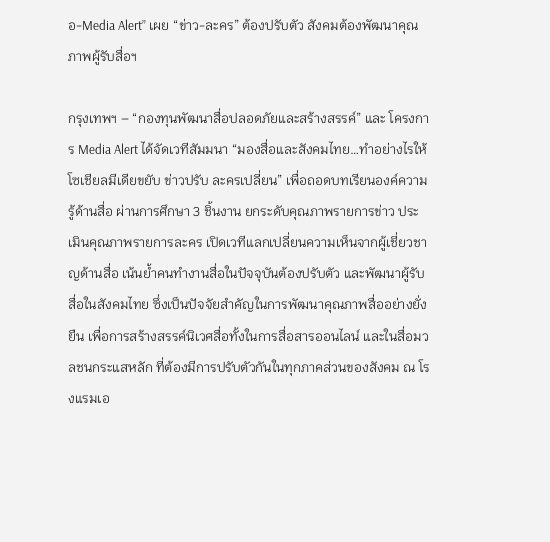อ-Media Alert” เผย “ข่าว-ละคร” ต้องปรับตัว สังคมต้องพัฒนาคุณภาพผู้รับสื่อฯ

กรุงเทพฯ – “กองทุนพัฒนาสื่อปลอดภัยและสร้างสรรค์” และ โครงการ Media Alert ได้จัดเวทีสัมมนา “มองสื่อและสังคมไทย…ทำอย่างไรให้โซเชียลมีเดียขยับ ข่าวปรับ ละครเปลี่ยน” เพื่อถอดบทเรียนองค์ความรู้ด้านสื่อ ผ่านการศึกษา 3 ชิ้นงาน ยกระดับคุณภาพรายการข่าว ประเมินคุณภาพรายการละคร เปิดเวทีแลกเปลี่ยนความเห็นจากผู้เชี่ยวชาญด้านสื่อ เน้นย้ำคนทำงานสื่อในปัจจุบันต้องปรับตัว และพัฒนาผู้รับสื่อในสังคมไทย ซึ่งเป็นปัจจัยสำคัญในการพัฒนาคุณภาพสื่ออย่างยั่งยืน เพื่อการสร้างสรรค์นิเวศสื่อทั้งในการสื่อสารออนไลน์ และในสื่อมวลชนกระแสหลัก ที่ต้องมีการปรับตัวกันในทุกภาคส่วนของสังคม ณ โรงแรมเอ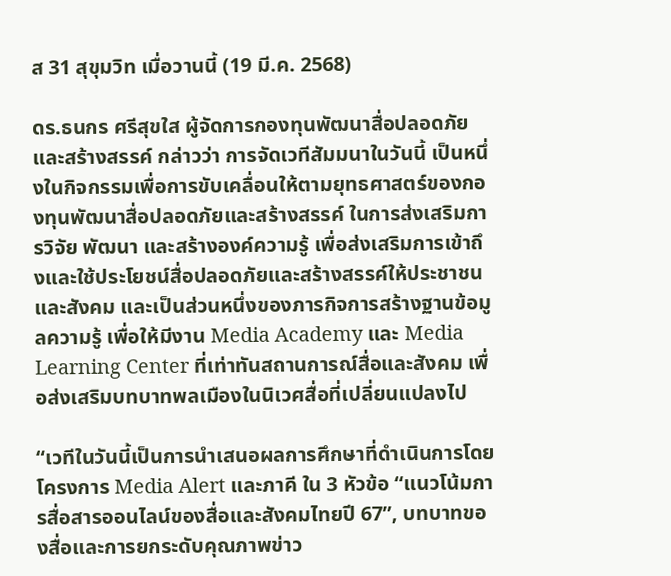ส 31 สุขุมวิท เมื่อวานนี้ (19 มี.ค. 2568)

ดร.ธนกร ศรีสุขใส ผู้จัดการกองทุนพัฒนาสื่อปลอดภัยและสร้างสรรค์ กล่าวว่า การจัดเวทีสัมมนาในวันนี้ เป็นหนึ่งในกิจกรรมเพื่อการขับเคลื่อนให้ตามยุทธศาสตร์ของกองทุนพัฒนาสื่อปลอดภัยและสร้างสรรค์ ในการส่งเสริมการวิจัย พัฒนา และสร้างองค์ความรู้ เพื่อส่งเสริมการเข้าถึงและใช้ประโยชน์สื่อปลอดภัยและสร้างสรรค์ให้ประชาชนและสังคม และเป็นส่วนหนึ่งของภารกิจการสร้างฐานข้อมูลความรู้ เพื่อให้มีงาน Media Academy และ Media Learning Center ที่เท่าทันสถานการณ์สื่อและสังคม เพื่อส่งเสริมบทบาทพลเมืองในนิเวศสื่อที่เปลี่ยนแปลงไป

“เวทีในวันนี้เป็นการนำเสนอผลการศึกษาที่ดำเนินการโดยโครงการ Media Alert และภาคี ใน 3 หัวข้อ “แนวโน้มการสื่อสารออนไลน์ของสื่อและสังคมไทยปี 67”, บทบาทของสื่อและการยกระดับคุณภาพข่าว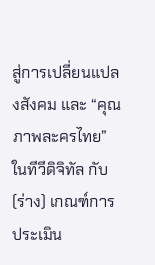สู่การเปลี่ยนแปลงสังคม และ “คุณภาพละครไทย” ในทีวีดิจิทัล กับ (ร่าง) เกณฑ์การประเมิน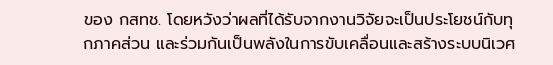ของ กสทช. โดยหวังว่าผลที่ได้รับจากงานวิจัยจะเป็นประโยชน์กับทุกภาคส่วน และร่วมกันเป็นพลังในการขับเคลื่อนและสร้างระบบนิเวศ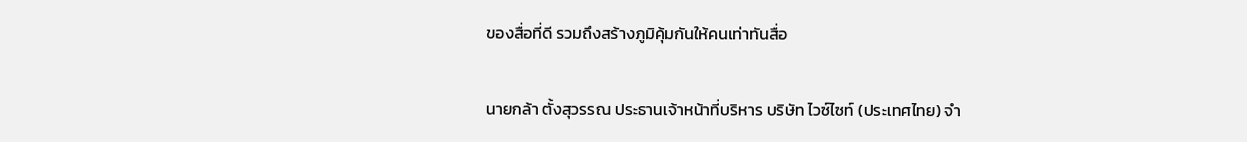ของสื่อที่ดี รวมถึงสร้างภูมิคุ้มกันให้คนเท่าทันสื่อ

นายกล้า ตั้งสุวรรณ ประธานเจ้าหน้าที่บริหาร บริษัท ไวซ์ไซท์ (ประเทศไทย) จำ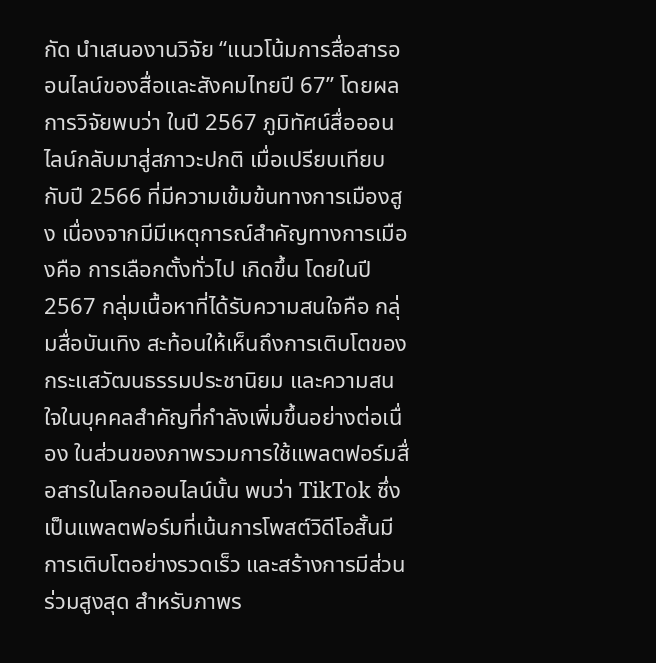กัด นำเสนองานวิจัย “แนวโน้มการสื่อสารออนไลน์ของสื่อและสังคมไทยปี 67” โดยผลการวิจัยพบว่า ในปี 2567 ภูมิทัศน์สื่อออนไลน์กลับมาสู่สภาวะปกติ เมื่อเปรียบเทียบกับปี 2566 ที่มีความเข้มข้นทางการเมืองสูง เนื่องจากมีมีเหตุการณ์สำคัญทางการเมืองคือ การเลือกตั้งทั่วไป เกิดขึ้น โดยในปี 2567 กลุ่มเนื้อหาที่ได้รับความสนใจคือ กลุ่มสื่อบันเทิง สะท้อนให้เห็นถึงการเติบโตของกระแสวัฒนธรรมประชานิยม และความสนใจในบุคคลสำคัญที่กำลังเพิ่มขึ้นอย่างต่อเนื่อง ในส่วนของภาพรวมการใช้แพลตฟอร์มสื่อสารในโลกออนไลน์นั้น พบว่า TikTok ซึ่งเป็นแพลตฟอร์มที่เน้นการโพสต์วิดีโอสั้นมีการเติบโตอย่างรวดเร็ว และสร้างการมีส่วนร่วมสูงสุด สำหรับภาพร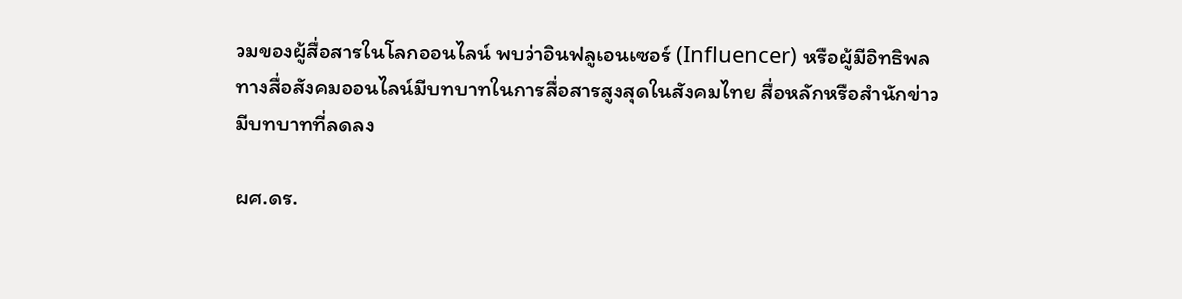วมของผู้สื่อสารในโลกออนไลน์ พบว่าอินฟลูเอนเซอร์ (Influencer) หรือผู้มีอิทธิพลทางสื่อสังคมออนไลน์มีบทบาทในการสื่อสารสูงสุดในสังคมไทย สื่อหลักหรือสำนักข่าวมีบทบาทที่ลดลง

ผศ.ดร.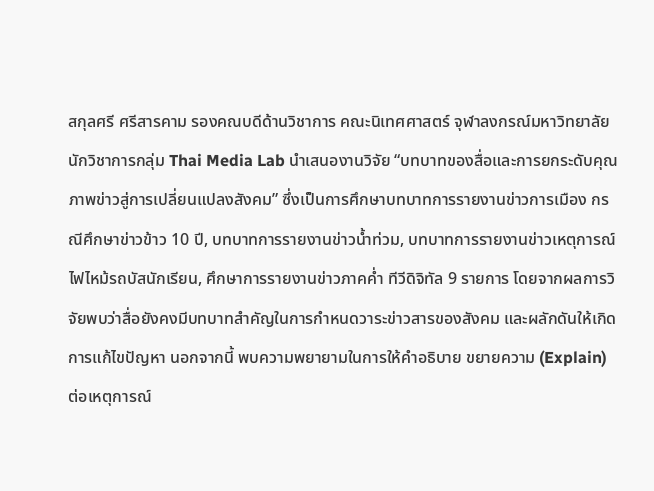สกุลศรี ศรีสารคาม รองคณบดีด้านวิชาการ คณะนิเทศศาสตร์ จุฬาลงกรณ์มหาวิทยาลัย นักวิชาการกลุ่ม Thai Media Lab นำเสนองานวิจัย “บทบาทของสื่อและการยกระดับคุณภาพข่าวสู่การเปลี่ยนแปลงสังคม” ซึ่งเป็นการศึกษาบทบาทการรายงานข่าวการเมือง กรณีศึกษาข่าวข้าว 10 ปี, บทบาทการรายงานข่าวน้ำท่วม, บทบาทการรายงานข่าวเหตุการณ์ไฟไหม้รถบัสนักเรียน, ศึกษาการรายงานข่าวภาคค่ำ ทีวีดิจิทัล 9 รายการ โดยจากผลการวิจัยพบว่าสื่อยังคงมีบทบาทสำคัญในการกำหนดวาระข่าวสารของสังคม และผลักดันให้เกิดการแก้ไขปัญหา นอกจากนี้ พบความพยายามในการให้คำอธิบาย ขยายความ (Explain) ต่อเหตุการณ์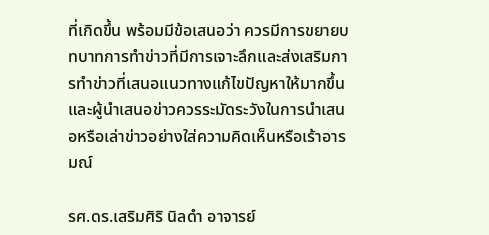ที่เกิดขึ้น พร้อมมีข้อเสนอว่า ควรมีการขยายบทบาทการทำข่าวที่มีการเจาะลึกและส่งเสริมการทำข่าวที่เสนอแนวทางแก้ไขปัญหาให้มากขึ้น และผู้นำเสนอข่าวควรระมัดระวังในการนำเสนอหรือเล่าข่าวอย่างใส่ความคิดเห็นหรือเร้าอารมณ์

รศ.ดร.เสริมศิริ นิลดำ อาจารย์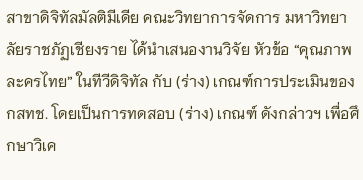สาขาดิจิทัลมัลติมีเดีย คณะวิทยาการจัดการ มหาวิทยาลัยราชภัฏเชียงราย ได้นำเสนองานวิจัย หัวข้อ “คุณภาพละครไทย” ในทีวีดิจิทัล กับ (ร่าง) เกณฑ์การประเมินของ กสทช. โดยเป็นการทดสอบ (ร่าง) เกณฑ์ ดังกล่าวฯ เพื่อศึกษาวิเค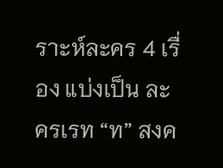ราะห์ละคร 4 เรื่อง แบ่งเป็น ละครเรท “ท” สงค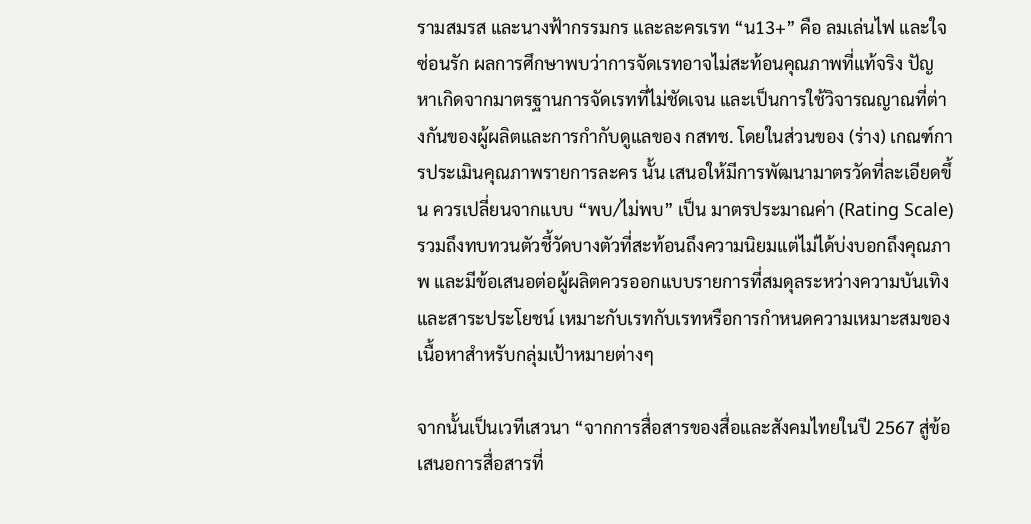รามสมรส และนางฟ้ากรรมกร และละครเรท “น13+” คือ ลมเล่นไฟ และใจซ่อนรัก ผลการศึกษาพบว่าการจัดเรทอาจไม่สะท้อนคุณภาพที่แท้จริง ปัญหาเกิดจากมาตรฐานการจัดเรทที่ไม่ชัดเจน และเป็นการใช้วิจารณญาณที่ต่างกันของผู้ผลิตและการกำกับดูแลของ กสทช. โดยในส่วนของ (ร่าง) เกณฑ์การประเมินคุณภาพรายการละคร นั้น เสนอให้มีการพัฒนามาตรวัดที่ละเอียดขึ้น ควรเปลี่ยนจากแบบ “พบ/ไม่พบ” เป็น มาตรประมาณค่า (Rating Scale) รวมถึงทบทวนตัวชี้วัดบางตัวที่สะท้อนถึงความนิยมแต่ไม่ได้บ่งบอกถึงคุณภาพ และมีข้อเสนอต่อผู้ผลิตควรออกแบบรายการที่สมดุลระหว่างความบันเทิงและสาระประโยชน์ เหมาะกับเรทกับเรทหรือการกำหนดความเหมาะสมของเนื้อหาสำหรับกลุ่มเป้าหมายต่างๆ

จากนั้นเป็นเวทีเสวนา “จากการสื่อสารของสื่อและสังคมไทยในปี 2567 สู่ข้อเสนอการสื่อสารที่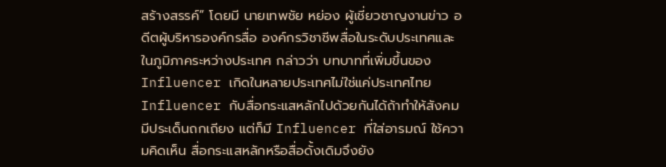สร้างสรรค์” โดยมี นายเทพชัย หย่อง ผู้เชี่ยวชาญงานข่าว อดีตผู้บริหารองค์กรสื่อ องค์กรวิชาชีพสื่อในระดับประเทศและในภูมิภาคระหว่างประเทศ กล่าวว่า บทบาทที่เพิ่มขึ้นของ Influencer เกิดในหลายประเทศไม่ใช่แค่ประเทศไทย Influencer กับสื่อกระแสหลักไปด้วยกันได้ถ้าทำให้สังคมมีประเด็นถกเถียง แต่ก็มี Influencer ที่ใส่อารมณ์ ใช้ความคิดเห็น สื่อกระแสหลักหรือสื่อดั้งเดิมจึงยัง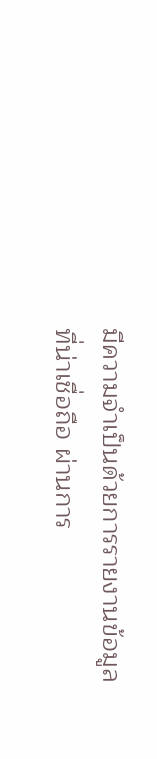มีความจำเป็นด้วยการรายงานข้อมูลที่น่าเชื่อถือ ผ่านการ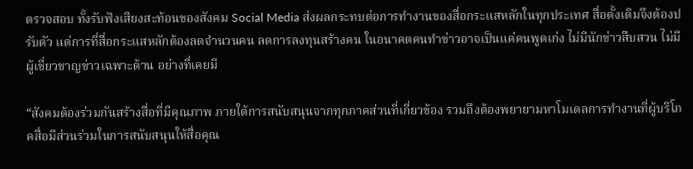ตรวจสอบ ทั้งรับฟังเสียงสะท้อนของสังคม Social Media ส่งผลกระทบต่อการทำงานของสื่อกระแสหลักในทุกประเทศ สื่อดั้งเดิมจึงต้องปรับตัว แต่การที่สื่อกระแสหลักต้องลดจำนวนคน ลดการลงทุนสร้างคน ในอนาคตคนทำข่าวอาจเป็นแค่คนพูดเก่ง ไม่มีนักข่าวสืบสวน ไม่มีผู้เชี่ยวชาญข่าวเฉพาะด้าน อย่างที่เคยมี

“สังคมต้องร่วมกันสร้างสื่อที่มีคุณภาพ ภายใต้การสนับสนุนจากทุกภาคส่วนที่เกี่ยวข้อง รวมถึงต้องพยายามหาโมเดลการทำงานที่ผู้บริโภคสื่อมีส่วนร่วมในการสนับสนุนให้สื่อคุณ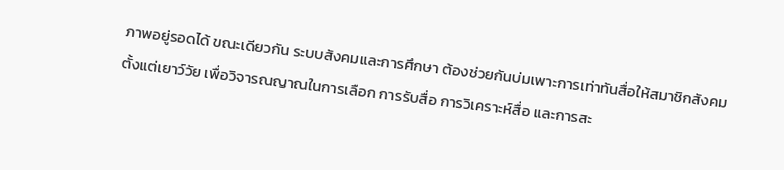ภาพอยู่รอดได้ ขณะเดียวกัน ระบบสังคมและการศึกษา ต้องช่วยกันบ่มเพาะการเท่าทันสื่อให้สมาชิกสังคมตั้งแต่เยาว์วัย เพื่อวิจารณญาณในการเลือก การรับสื่อ การวิเคราะห์สื่อ และการสะ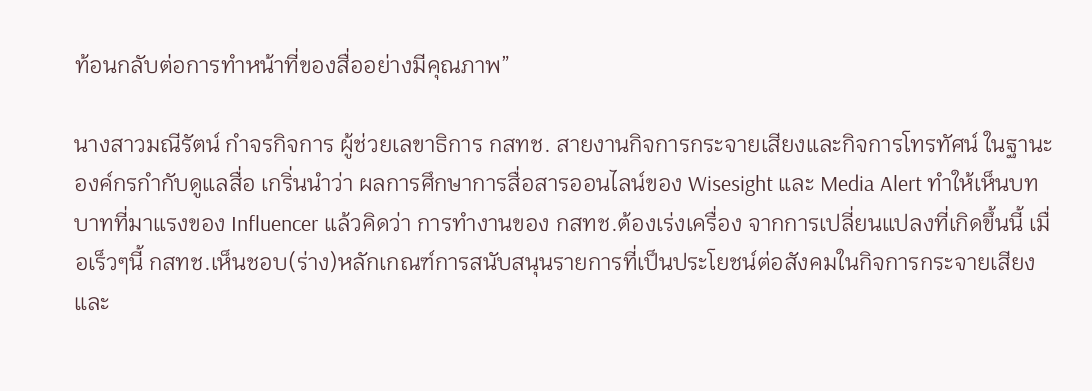ท้อนกลับต่อการทำหน้าที่ของสื่ออย่างมีคุณภาพ”

นางสาวมณีรัตน์ กำจรกิจการ ผู้ช่วยเลขาธิการ กสทช. สายงานกิจการกระจายเสียงและกิจการโทรทัศน์ ในฐานะองค์กรกำกับดูแลสื่อ เกริ่นนำว่า ผลการศึกษาการสื่อสารออนไลน์ของ Wisesight และ Media Alert ทำให้เห็นบทบาทที่มาแรงของ Influencer แล้วคิดว่า การทำงานของ กสทช.ต้องเร่งเครื่อง จากการเปลี่ยนแปลงที่เกิดขึ้นนี้ เมื่อเร็วๆนี้ กสทช.เห็นชอบ(ร่าง)หลักเกณฑ์การสนับสนุนรายการที่เป็นประโยชน์ต่อสังคมในกิจการกระจายเสียงและ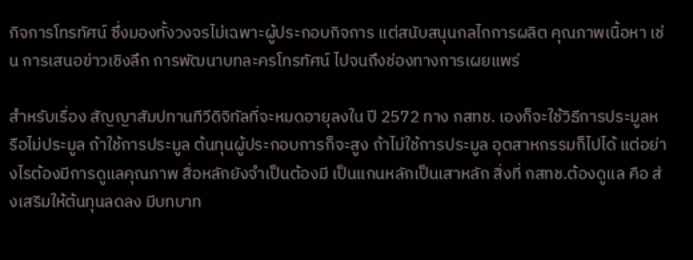กิจการโทรทัศน์ ซึ่งมองทั้งวงจรไม่เฉพาะผู้ประกอบกิจการ แต่สนับสนุนกลไกการผลิต คุณภาพเนื้อหา เช่น การเสนอข่าวเชิงลึก การพัฒนาบทละครโทรทัศน์ ไปจนถึงช่องทางการเผยแพร่

สำหรับเรื่อง สัญญาสัมปทานทีวีดิจิทัลที่จะหมดอายุลงใน ปี 2572 ทาง กสทช. เองก็จะใช้วิธีการประมูลหรือไม่ประมูล ถ้าใช้การประมูล ต้นทุนผู้ประกอบการก็จะสูง ถ้าไม่ใช้การประมูล อุตสาหกรรมก็ไปได้ แต่อย่างไรต้องมีการดูแลคุณภาพ สื่อหลักยังจำเป็นต้องมี เป็นแกนหลักเป็นเสาหลัก สิ่งที่ กสทช.ต้องดูแล คือ ส่งเสริมให้ต้นทุนลดลง มีบทบาท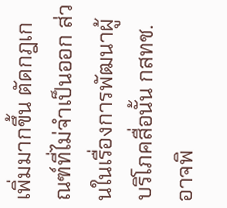เพิ่มมากขึ้น ตัดกฎเกณฑ์ที่ไม่จำเป็นออก ส่วนในเรื่องการพัฒนาผู้บริโภคสื่อนั้น กสทช.อาจพิ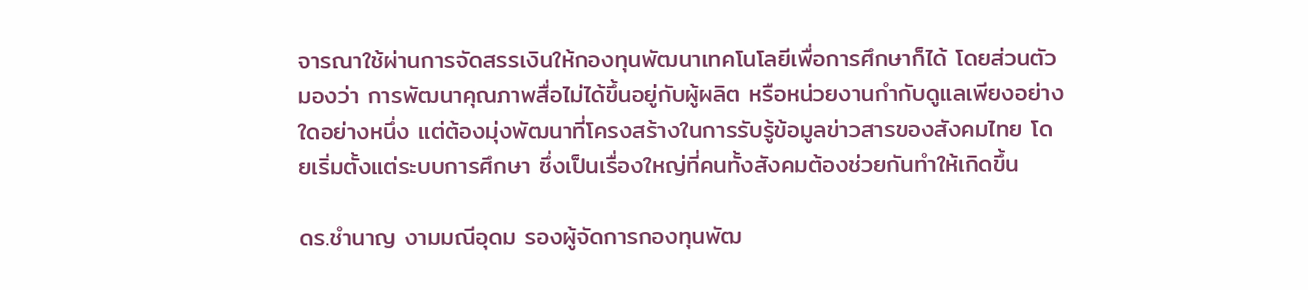จารณาใช้ผ่านการจัดสรรเงินให้กองทุนพัฒนาเทคโนโลยีเพื่อการศึกษาก็ได้ โดยส่วนตัวมองว่า การพัฒนาคุณภาพสื่อไม่ได้ขึ้นอยู่กับผู้ผลิต หรือหน่วยงานกำกับดูแลเพียงอย่างใดอย่างหนึ่ง แต่ต้องมุ่งพัฒนาที่โครงสร้างในการรับรู้ข้อมูลข่าวสารของสังคมไทย โดยเริ่มตั้งแต่ระบบการศึกษา ซึ่งเป็นเรื่องใหญ่ที่คนทั้งสังคมต้องช่วยกันทำให้เกิดขึ้น

ดร.ชำนาญ งามมณีอุดม รองผู้จัดการกองทุนพัฒ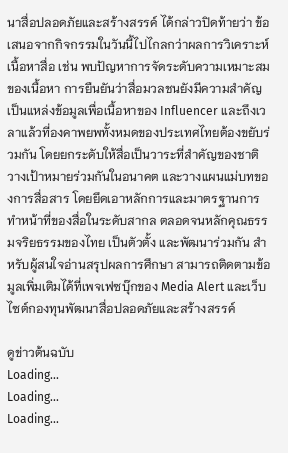นาสื่อปลอดภัยและสร้างสรรค์ ได้กล่าวปิดท้ายว่า ข้อเสนอจากกิจกรรมในวันนี้ไปไกลกว่าผลการวิเคราะห์เนื้อหาสื่อ เช่น พบปัญหาการจัดระดับความเหมาะสมของเนื้อหา การยืนยันว่าสื่อมวลชนยังมีความสำคัญ เป็นแหล่งข้อมูลเพื่อเนื้อหาของ Influencer และถึงเวลาแล้วที่องคาพยพทั้งหมดของประเทศไทยต้องขยับร่วมกัน โดยยกระดับให้สื่อเป็นวาระที่สำคัญของชาติ วางเป้าหมายร่วมกันในอนาคต และวางแผนแม่บทของการสื่อสาร โดยยึดเอาหลักการและมาตรฐานการทำหน้าที่ของสื่อในระดับสากล ตลอดจนหลักคุณธรรมจริยธรรมของไทย เป็นตัวตั้ง และพัฒนาร่วมกัน สำหรับผู้สนใจอ่านสรุปผลการศึกษา สามารถติดตามข้อมูลเพิ่มเติมได้ที่เพจเฟซบุ๊กของ Media Alert และเว็บไซต์กองทุนพัฒนาสื่อปลอดภัยและสร้างสรรค์

ดูข่าวต้นฉบับ
Loading...
Loading...
Loading...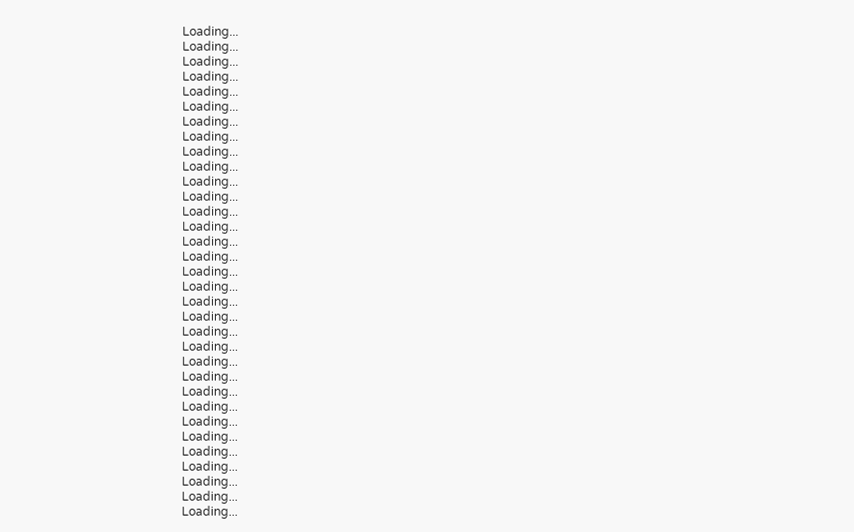Loading...
Loading...
Loading...
Loading...
Loading...
Loading...
Loading...
Loading...
Loading...
Loading...
Loading...
Loading...
Loading...
Loading...
Loading...
Loading...
Loading...
Loading...
Loading...
Loading...
Loading...
Loading...
Loading...
Loading...
Loading...
Loading...
Loading...
Loading...
Loading...
Loading...
Loading...
Loading...
Loading...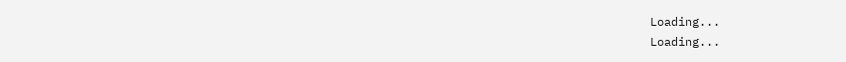Loading...
Loading...